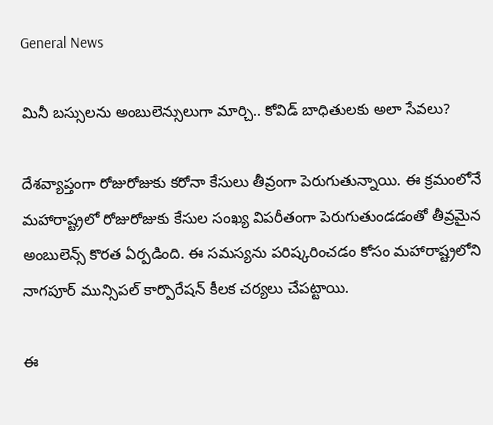General News

మినీ బస్సులను అంబులెన్సులుగా మార్చి.. కోవిడ్ బాధితులకు అలా సేవలు?

దేశవ్యాప్తంగా రోజురోజుకు కరోనా కేసులు తీవ్రంగా పెరుగుతున్నాయి. ఈ క్రమంలోనే మహారాష్ట్రలో రోజురోజుకు కేసుల సంఖ్య విపరీతంగా పెరుగుతుండడంతో తీవ్రమైన అంబులెన్స్ కొరత ఏర్పడింది. ఈ సమస్యను పరిష్కరించడం కోసం మహారాష్ట్రలోని నాగపూర్ మున్సిపల్ కార్పొరేషన్ కీలక చర్యలు చేపట్టాయి.

ఈ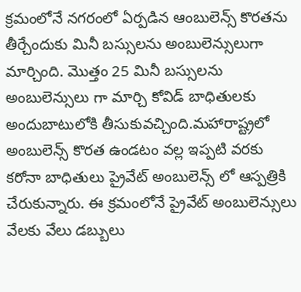క్రమంలోనే నగరంలో ఏర్పడిన ఆంబులెన్స్ కొరతను తీర్చేందుకు మినీ బస్సులను అంబులెన్సులుగా మార్చింది. మొత్తం 25 మినీ బస్సులను అంబులెన్సులు గా మార్చి కోవిడ్ బాధితులకు అందుబాటులోకి తీసుకువచ్చింది.మహారాష్ట్రలో అంబులెన్స్ కొరత ఉండటం వల్ల ఇప్పటి వరకు కరోనా బాధితులు ప్రైవేట్ అంబులెన్స్ లో ఆస్పత్రికి చేరుకున్నారు. ఈ క్రమంలోనే ప్రైవేట్ అంబులెన్సులు వేలకు వేలు డబ్బులు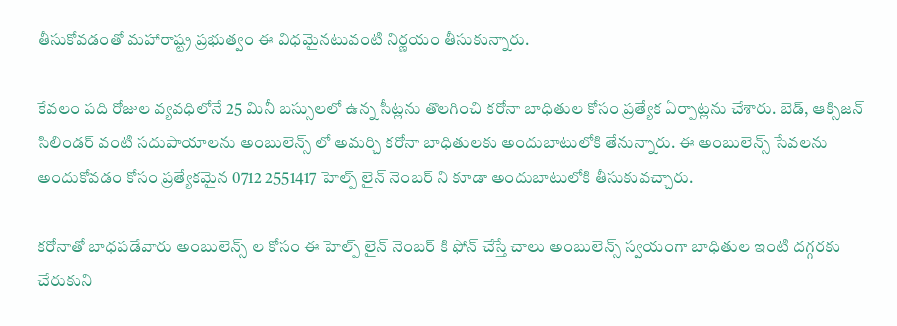తీసుకోవడంతో మహారాష్ట్ర ప్రభుత్వం ఈ విధమైనటువంటి నిర్ణయం తీసుకున్నారు.

కేవలం పది రోజుల వ్యవధిలోనే 25 మినీ బస్సులలో ఉన్న సీట్లను తొలగించి కరోనా బాధితుల కోసం ప్రత్యేక ఏర్పాట్లను చేశారు. బెడ్, ఆక్సిజన్ సిలిండర్ వంటి సదుపాయాలను అంబులెన్స్ లో అమర్చి కరోనా బాధితులకు అందుబాటులోకి తేనున్నారు. ఈ అంబులెన్స్ సేవలను అందుకోవడం కోసం ప్రత్యేకమైన 0712 2551417 హెల్ప్ లైన్ నెంబర్ ని కూడా అందుబాటులోకి తీసుకువచ్చారు.

కరోనాతో బాధపడేవారు అంబులెన్స్ ల కోసం ఈ హెల్ప్ లైన్ నెంబర్ కి ఫోన్ చేస్తే చాలు అంబులెన్స్ స్వయంగా బాధితుల ఇంటి దగ్గరకు చేరుకుని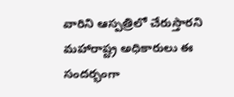వారిని ఆస్పత్రిలో చేరుస్తారని మహారాష్ట్ర అధికారులు ఈ సందర్భంగా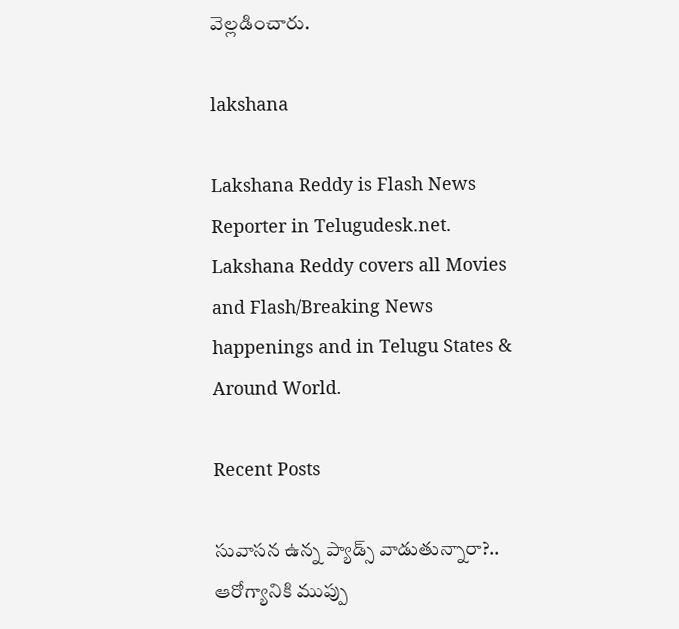వెల్లడించారు.

lakshana

Lakshana Reddy is Flash News Reporter in Telugudesk.net. Lakshana Reddy covers all Movies and Flash/Breaking News happenings and in Telugu States & Around World.

Recent Posts

సువాసన ఉన్న ప్యాడ్స్ వాడుతున్నారా?.. ఆరోగ్యానికి ముప్పు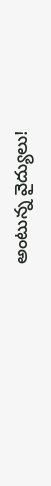అంటున్న వైద్యులు!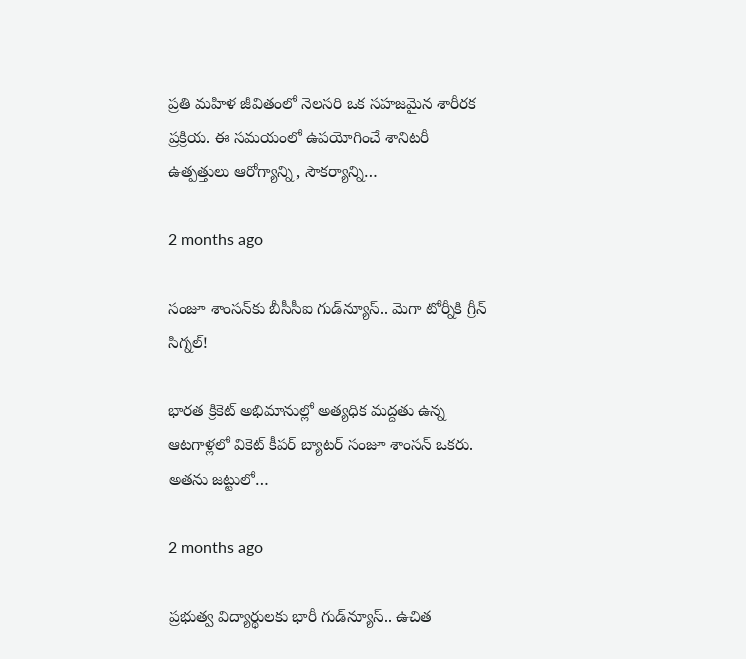ప్రతి మహిళ జీవితంలో నెలసరి ఒక సహజమైన శారీరక ప్రక్రియ. ఈ సమయంలో ఉపయోగించే శానిటరీ ఉత్పత్తులు ఆరోగ్యాన్ని, సౌకర్యాన్ని…

2 months ago

సంజూ శాంసన్‌కు బీసీసీఐ గుడ్‌న్యూస్.. మెగా టోర్నీకి గ్రీన్ సిగ్నల్!

భారత క్రికెట్ అభిమానుల్లో అత్యధిక మద్దతు ఉన్న ఆటగాళ్లలో వికెట్ కీపర్ బ్యాటర్ సంజూ శాంసన్ ఒకరు. అతను జట్టులో…

2 months ago

ప్రభుత్వ విద్యార్థులకు భారీ గుడ్‌న్యూస్.. ఉచిత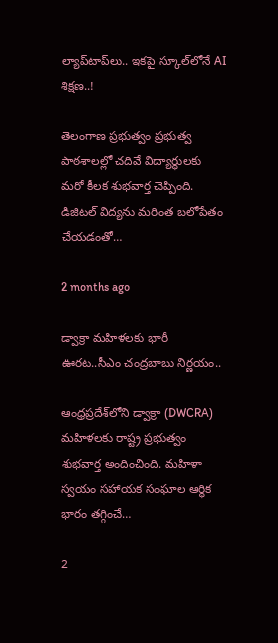ల్యాప్‌టాప్‌లు.. ఇకపై స్కూల్‌లోనే AI శిక్షణ..!

తెలంగాణ ప్రభుత్వం ప్రభుత్వ పాఠశాలల్లో చదివే విద్యార్థులకు మరో కీలక శుభవార్త చెప్పింది. డిజిటల్ విద్యను మరింత బలోపేతం చేయడంతో…

2 months ago

డ్వాక్రా మహిళలకు భారీ ఊరట..సీఎం చంద్రబాబు నిర్ణయం..

ఆంధ్రప్రదేశ్‌లోని డ్వాక్రా (DWCRA) మహిళలకు రాష్ట్ర ప్రభుత్వం శుభవార్త అందించింది. మహిళా స్వయం సహాయక సంఘాల ఆర్థిక భారం తగ్గించే…

2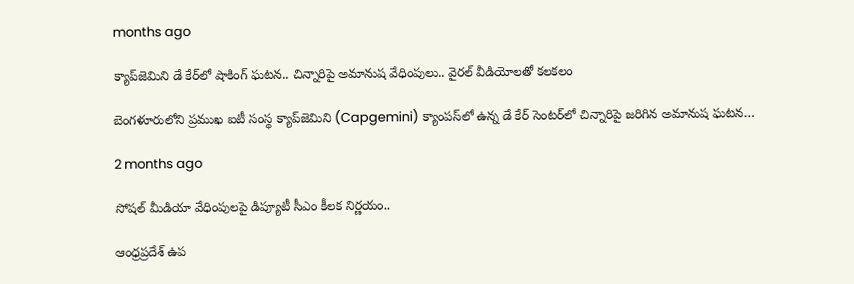months ago

క్యాప్‌జెమిని డే కేర్‌లో షాకింగ్ ఘటన.. చిన్నారిపై అమానుష వేధింపులు.. వైరల్ వీడియోలతో కలకలం

బెంగళూరులోని ప్రముఖ ఐటీ సంస్థ క్యాప్‌జెమిని (Capgemini) క్యాంపస్‌లో ఉన్న డే కేర్ సెంటర్‌లో చిన్నారిపై జరిగిన అమానుష ఘటన…

2 months ago

సోషల్ మీడియా వేధింపులపై డిప్యూటీ సీఎం కీలక నిర్ణయం..

ఆంధ్రప్రదేశ్ ఉప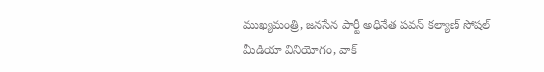ముఖ్యమంత్రి, జనసేన పార్టీ అధినేత పవన్ కల్యాణ్ సోషల్ మీడియా వినియోగం, వాక్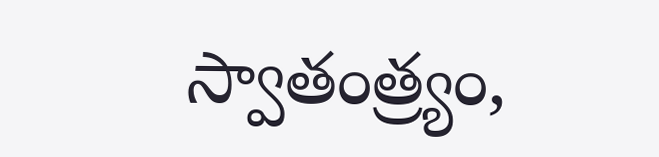స్వాతంత్ర్యం,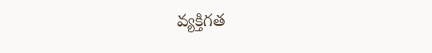వ్యక్తిగత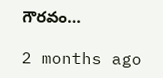గౌరవం…

2 months ago